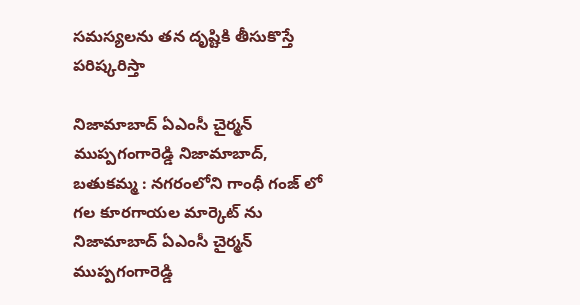సమస్యలను తన దృష్టికి తీసుకొస్తే పరిష్కరిస్తా

నిజామాబాద్ ఏఎంసీ చైర్మన్ ముప్పగంగారెడ్డి నిజామాబాద్, బతుకమ్మ : నగరంలోని గాంధీ గంజ్ లో గల కూరగాయల మార్కెట్ ను  నిజామాబాద్ ఏఎంసీ చైర్మన్ ముప్పగంగారెడ్డి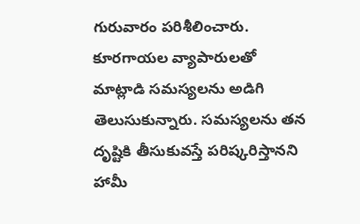గురువారం పరిశీలించారు. కూరగాయల వ్యాపారులతో మాట్లాడి సమస్యలను అడిగి తెలుసుకున్నారు. సమస్యలను తన దృష్టికి తీసుకువస్తే పరిష్కరిస్తానని హామీ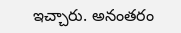ఇచ్చారు. అనంతరం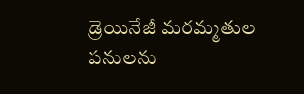డ్రెయినేజీ మరమ్మతుల పనులను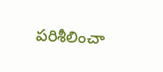పరిశీలించా